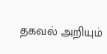தகவல் அறியும்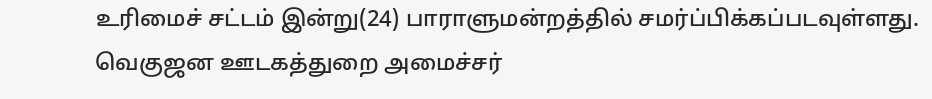உரிமைச் சட்டம் இன்று(24) பாராளுமன்றத்தில் சமர்ப்பிக்கப்படவுள்ளது.
வெகுஜன ஊடகத்துறை அமைச்சர்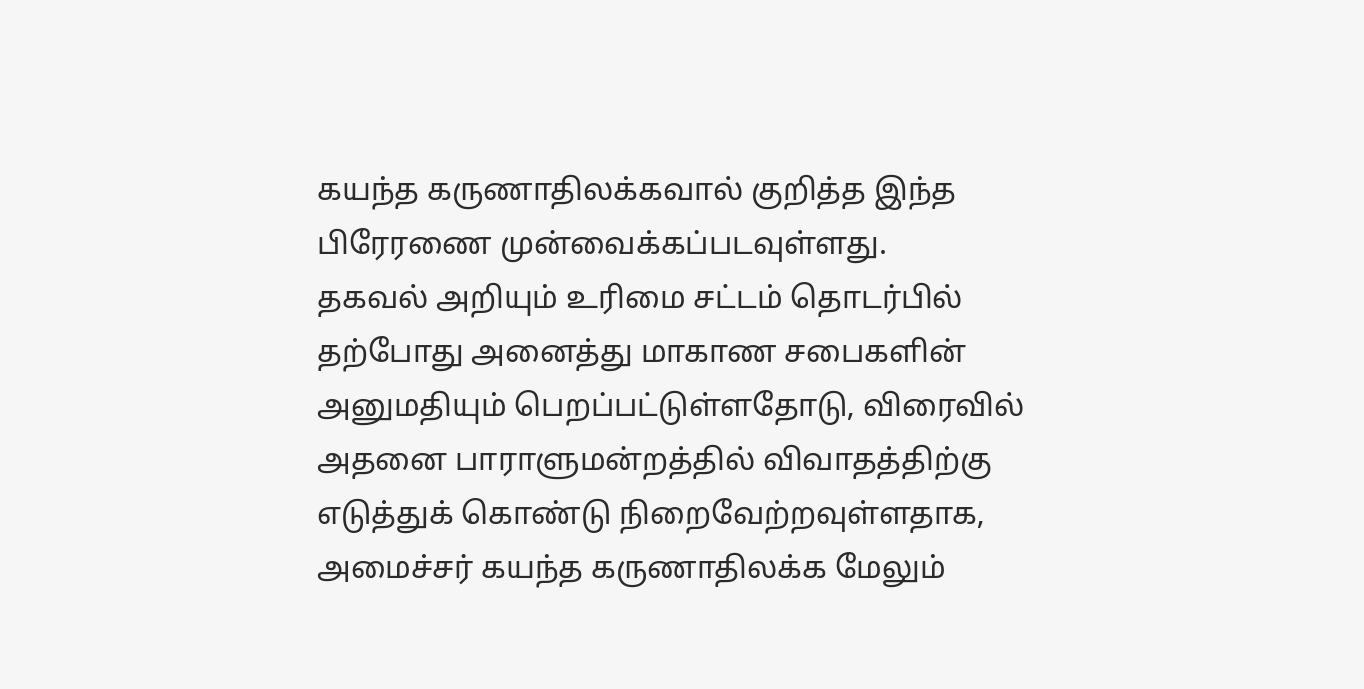கயந்த கருணாதிலக்கவால் குறித்த இந்த பிரேரணை முன்வைக்கப்படவுள்ளது.
தகவல் அறியும் உரிமை சட்டம் தொடர்பில் தற்போது அனைத்து மாகாண சபைகளின் அனுமதியும் பெறப்பட்டுள்ளதோடு, விரைவில் அதனை பாராளுமன்றத்தில் விவாதத்திற்கு எடுத்துக் கொண்டு நிறைவேற்றவுள்ளதாக, அமைச்சர் கயந்த கருணாதிலக்க மேலும்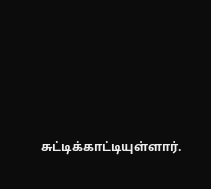சுட்டிக்காட்டியுள்ளார்.